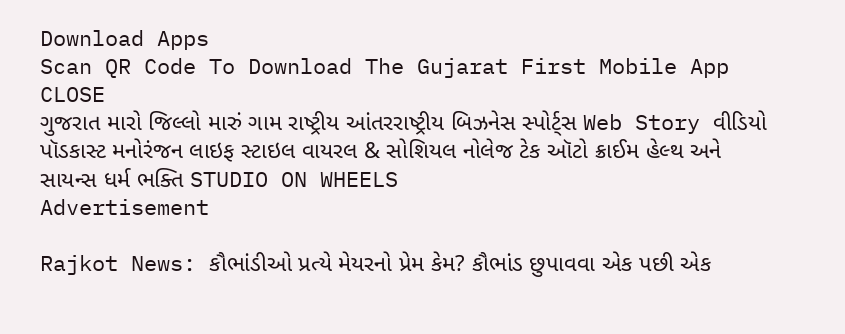Download Apps
Scan QR Code To Download The Gujarat First Mobile App CLOSE
ગુજરાત મારો જિલ્લો મારું ગામ રાષ્ટ્રીય આંતરરાષ્ટ્રીય બિઝનેસ સ્પોર્ટ્સ Web Story વીડિયો પૉડકાસ્ટ મનોરંજન લાઇફ સ્ટાઇલ વાયરલ & સોશિયલ નોલેજ ટેક ઑટો ક્રાઈમ હેલ્થ અને સાયન્સ ધર્મ ભક્તિ STUDIO ON WHEELS
Advertisement

Rajkot News: કૌભાંડીઓ પ્રત્યે મેયરનો પ્રેમ કેમ? કૌભાંડ છુપાવવા એક પછી એક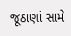જૂઠાણાં સામે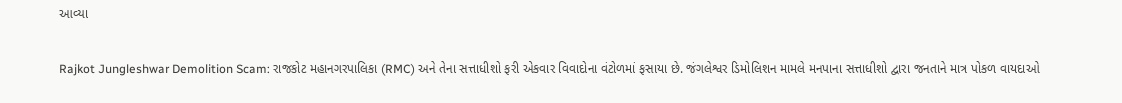આવ્યા

Rajkot Jungleshwar Demolition Scam: રાજકોટ મહાનગરપાલિકા (RMC) અને તેના સત્તાધીશો ફરી એકવાર વિવાદોના વંટોળમાં ફસાયા છે. જંગલેશ્વર ડિમોલિશન મામલે મનપાના સત્તાધીશો દ્વારા જનતાને માત્ર પોકળ વાયદાઓ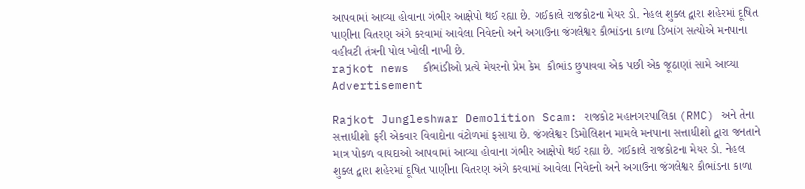આપવામાં આવ્યા હોવાના ગંભીર આક્ષેપો થઈ રહ્યા છે. ગઈકાલે રાજકોટના મેયર ડો. નેહલ શુક્લ દ્વારા શહેરમાં દૂષિત પાણીના વિતરણ અંગે કરવામાં આવેલા નિવેદનો અને અગાઉના જંગલેશ્વર કૌભાંડના કાળા ડિબાંગ સત્યોએ મનપાના વહીવટી તંત્રની પોલ ખોલી નાખી છે.
rajkot news  કૌભાંડીઓ પ્રત્યે મેયરનો પ્રેમ કેમ  કૌભાંડ છુપાવવા એક પછી એક જૂઠાણાં સામે આવ્યા
Advertisement

Rajkot Jungleshwar Demolition Scam: રાજકોટ મહાનગરપાલિકા (RMC) અને તેના સત્તાધીશો ફરી એકવાર વિવાદોના વંટોળમાં ફસાયા છે. જંગલેશ્વર ડિમોલિશન મામલે મનપાના સત્તાધીશો દ્વારા જનતાને માત્ર પોકળ વાયદાઓ આપવામાં આવ્યા હોવાના ગંભીર આક્ષેપો થઈ રહ્યા છે. ગઈકાલે રાજકોટના મેયર ડો. નેહલ શુક્લ દ્વારા શહેરમાં દૂષિત પાણીના વિતરણ અંગે કરવામાં આવેલા નિવેદનો અને અગાઉના જંગલેશ્વર કૌભાંડના કાળા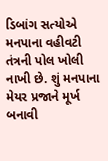ડિબાંગ સત્યોએ મનપાના વહીવટી તંત્રની પોલ ખોલી નાખી છે. શું મનપાના મેયર પ્રજાને મૂર્ખ બનાવી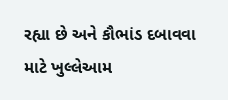રહ્યા છે અને કૌભાંડ દબાવવા માટે ખુલ્લેઆમ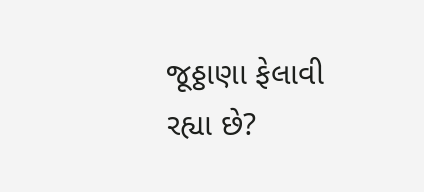જૂઠ્ઠાણા ફેલાવી રહ્યા છે?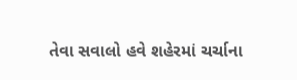તેવા સવાલો હવે શહેરમાં ચર્ચાના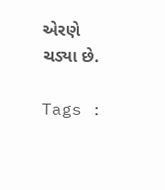એરણે ચડ્યા છે.

Tags :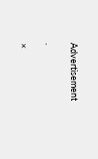Advertisement

.

×